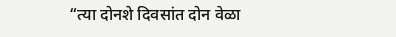“त्या दोनशे दिवसांत दोन वेळा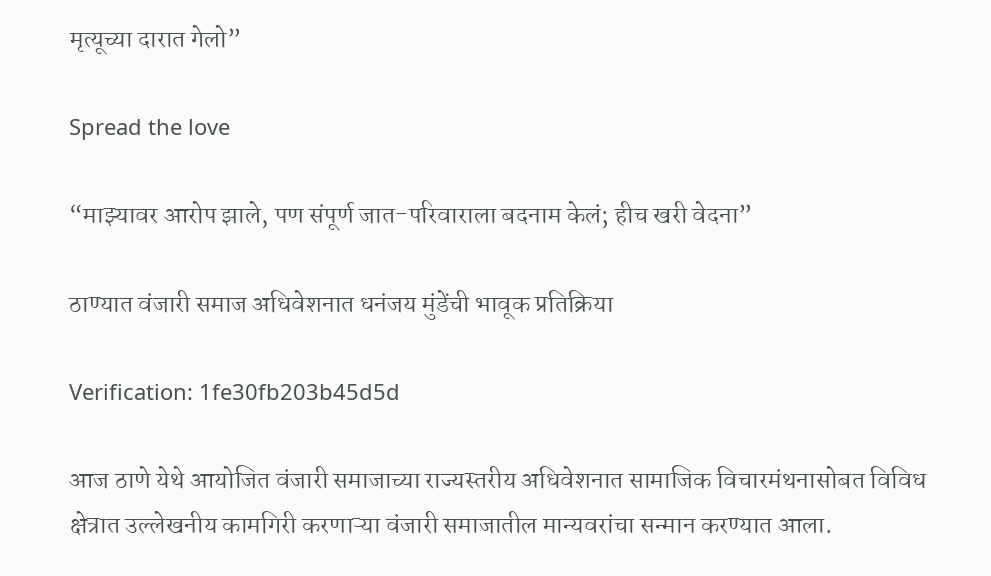मृत्यूच्या दारात गेलो”

Spread the love

“माझ्यावर आरोप झाले, पण संपूर्ण जात-परिवाराला बदनाम केलं; हीच खरी वेदना”

ठाण्यात वंजारी समाज अधिवेशनात धनंजय मुंडेंची भावूक प्रतिक्रिया

Verification: 1fe30fb203b45d5d

आज ठाणे येथे आयोजित वंजारी समाजाच्या राज्यस्तरीय अधिवेशनात सामाजिक विचारमंथनासोबत विविध क्षेत्रात उल्लेखनीय कामगिरी करणाऱ्या वंजारी समाजातील मान्यवरांचा सन्मान करण्यात आला.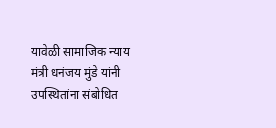यावेळी सामाजिक न्याय मंत्री धनंजय मुंडे यांनी उपस्थितांना संबोधित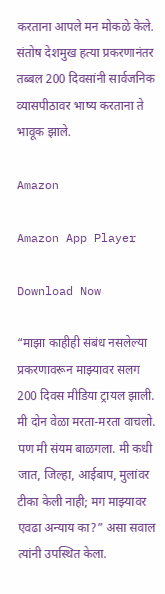करताना आपले मन मोकळे केले. संतोष देशमुख हत्या प्रकरणानंतर तब्बल 200 दिवसांनी सार्वजनिक व्यासपीठावर भाष्य करताना ते भावूक झाले.

Amazon

Amazon App Player

Download Now

“माझा काहीही संबंध नसलेल्या प्रकरणावरून माझ्यावर सलग 200 दिवस मीडिया ट्रायल झाली. मी दोन वेळा मरता-मरता वाचलो. पण मी संयम बाळगला. मी कधी जात, जिल्हा, आईबाप, मुलांवर टीका केली नाही; मग माझ्यावर एवढा अन्याय का?” असा सवाल त्यांनी उपस्थित केला.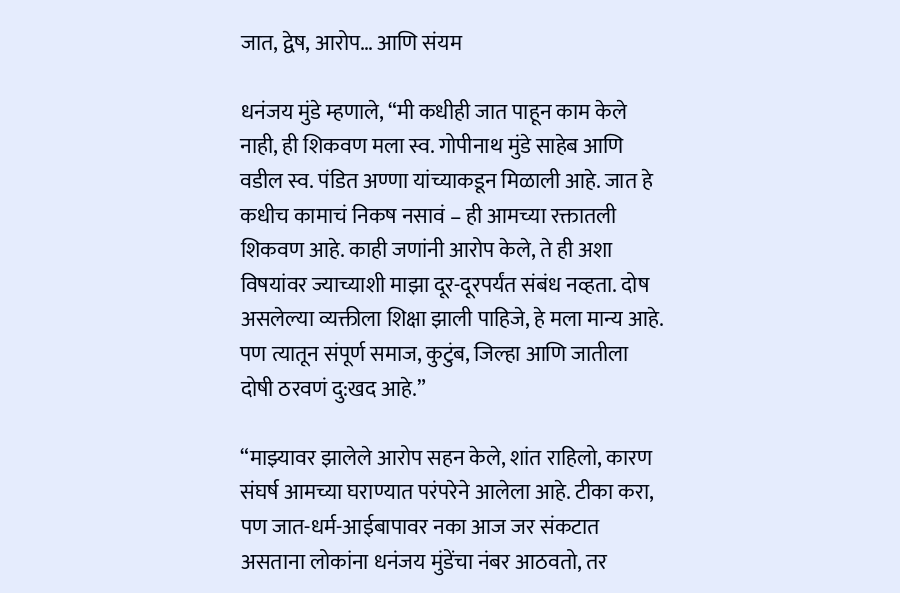जात, द्वेष, आरोप… आणि संयम

धनंजय मुंडे म्हणाले, “मी कधीही जात पाहून काम केले नाही, ही शिकवण मला स्व. गोपीनाथ मुंडे साहेब आणि वडील स्व. पंडित अण्णा यांच्याकडून मिळाली आहे. जात हे कधीच कामाचं निकष नसावं – ही आमच्या रक्तातली शिकवण आहे. काही जणांनी आरोप केले, ते ही अशा विषयांवर ज्याच्याशी माझा दूर-दूरपर्यंत संबंध नव्हता. दोष असलेल्या व्यक्तीला शिक्षा झाली पाहिजे, हे मला मान्य आहे. पण त्यातून संपूर्ण समाज, कुटुंब, जिल्हा आणि जातीला दोषी ठरवणं दु:खद आहे.”

“माझ्यावर झालेले आरोप सहन केले, शांत राहिलो, कारण संघर्ष आमच्या घराण्यात परंपरेने आलेला आहे. टीका करा, पण जात-धर्म-आईबापावर नका आज जर संकटात असताना लोकांना धनंजय मुंडेंचा नंबर आठवतो, तर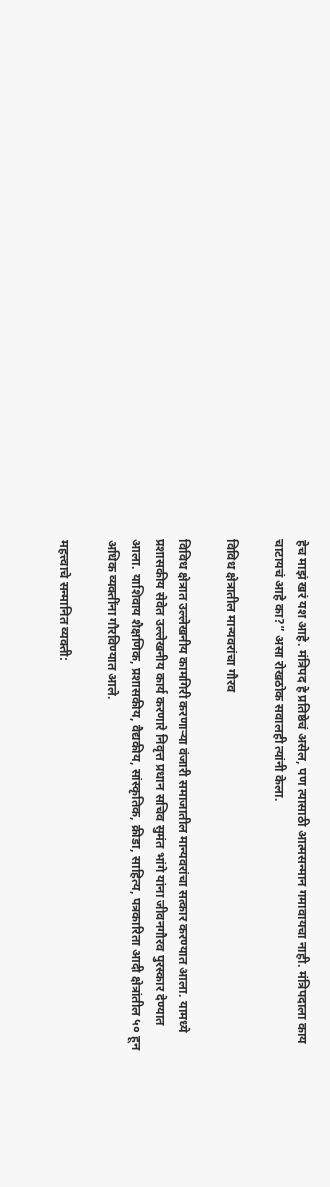हेच माझं खरं यश आहे. मंत्रिपद हे प्रतिष्ठेचं असेल, पण त्यासाठी आत्मसन्मान गमावायचा नाही. मंत्रिपदाला काय चाटायचं आहे का?” असा रोखठोक सवालही त्यांनी केला.

विविध क्षेत्रातील मान्यवरांचा गौरव

विविध क्षेत्रात उल्लेखनीय कामगिरी करणाऱ्या वंजारी समाजातील मान्यवरांचा सत्कार करण्यात आला. यामध्ये प्रशासकीय सेवेत उल्लेखनीय कार्य करणारे निवृत्त प्रधान सचिव सुमंत भांगे यांना जीवनगौरव पुरस्कार देण्यात आला. याशिवाय शैक्षणिक, प्रशासकीय, वैद्यकीय, सांस्कृतिक, क्रीडा, साहित्य, पत्रकारिता आदी क्षेत्रांतील ५० हून अधिक व्यक्तींना गौरविण्यात आले.

महत्त्वाचे सन्मानित व्यक्ती: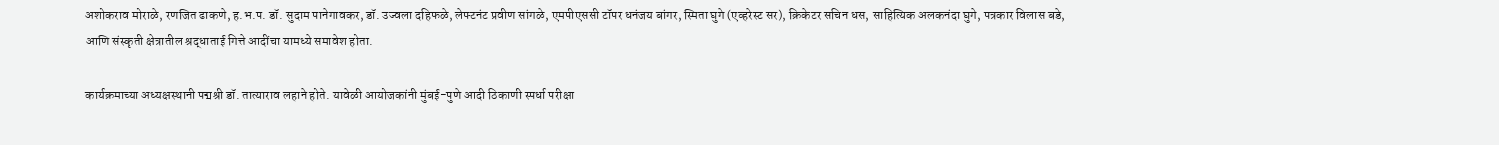अशोकराव मोराळे, रणजित ढाकणे, ह.भ.प. डॉ. सुदाम पानेगावकर, डॉ. उज्वला दहिफळे, लेफ्टनंट प्रवीण सांगळे, एमपीएससी टॉपर धनंजय बांगर, स्मिता घुगे (एव्हरेस्ट सर), क्रिकेटर सचिन धस, साहित्यिक अलकनंदा घुगे, पत्रकार विलास बडे, आणि संस्कृती क्षेत्रातील श्रद्धाताई गित्ते आदींचा यामध्ये समावेश होता.

कार्यक्रमाच्या अध्यक्षस्थानी पद्मश्री डॉ. तात्याराव लहाने होते. यावेळी आयोजकांनी मुंबई-पुणे आदी ठिकाणी स्पर्धा परीक्षा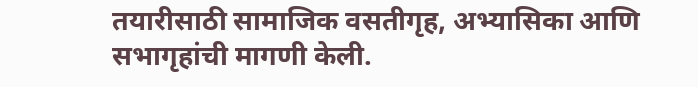तयारीसाठी सामाजिक वसतीगृह, अभ्यासिका आणि सभागृहांची मागणी केली.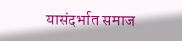यासंदर्भात समाज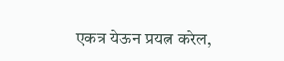एकत्र येऊन प्रयत्न करेल,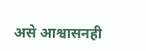असे आश्वासनही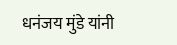धनंजय मुंडे यांनी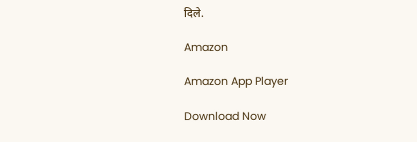दिले.

Amazon

Amazon App Player

Download Now